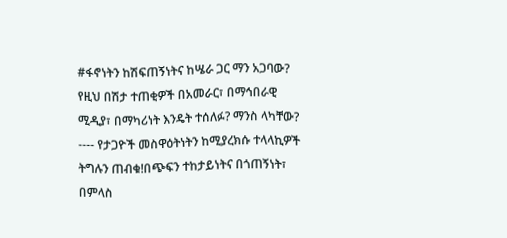#ፋኖነትን ከሽፍጠኝነትና ከሤራ ጋር ማን አጋባው?
የዚህ በሽታ ተጠቂዎች በአመራር፣ በማኅበራዊ ሚዲያ፣ በማካሪነት እንዴት ተሰለፉ? ማንስ ላካቸው?
---- የታጋዮች መስዋዕትነትን ከሚያረክሱ ተላላኪዎች ትግሉን ጠብቁ!በጭፍን ተከታይነትና በጎጠኝነት፣ በምላስ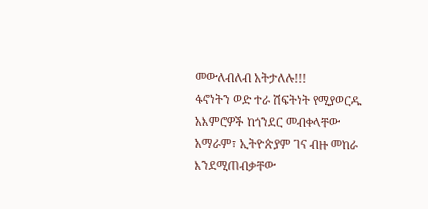መውለብለብ አትታለሉ!!!
ፋኖነትን ወድ ተራ ሽፍትነት የሚያወርዱ አእምሮዎች ከጎንደር መብቀላቸው አማራም፣ ኢትዮጵያም ገና ብዙ መከራ እንደሚጠብቃቸው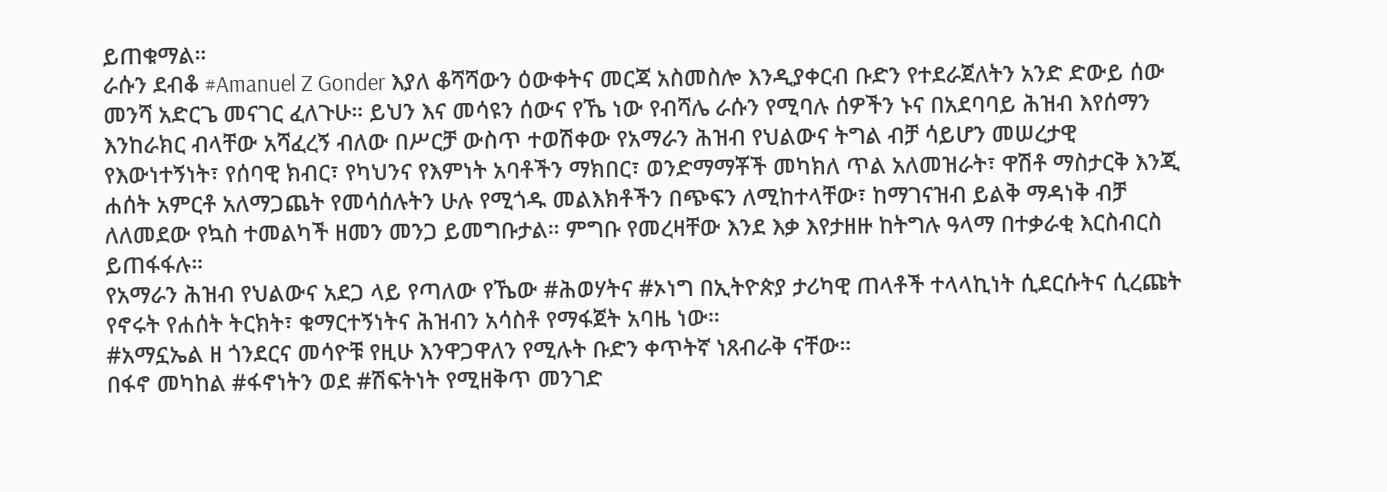ይጠቁማል።
ራሱን ደብቆ #Amanuel Z Gonder እያለ ቆሻሻውን ዕውቀትና መርጃ አስመስሎ እንዲያቀርብ ቡድን የተደራጀለትን አንድ ድውይ ሰው መንሻ አድርጌ መናገር ፈለጉሁ። ይህን እና መሳዩን ሰውና የኼ ነው የብሻሌ ራሱን የሚባሉ ሰዎችን ኑና በአደባባይ ሕዝብ እየሰማን እንከራክር ብላቸው አሻፈረኝ ብለው በሥርቻ ውስጥ ተወሽቀው የአማራን ሕዝብ የህልውና ትግል ብቻ ሳይሆን መሠረታዊ የእውነተኝነት፣ የሰባዊ ክብር፣ የካህንና የእምነት አባቶችን ማክበር፣ ወንድማማቾች መካክለ ጥል አለመዝራት፣ ዋሽቶ ማስታርቅ እንጂ ሐሰት አምርቶ አለማጋጨት የመሳሰሉትን ሁሉ የሚጎዱ መልእክቶችን በጭፍን ለሚከተላቸው፣ ከማገናዝብ ይልቅ ማዳነቅ ብቻ ለለመደው የኳስ ተመልካች ዘመን መንጋ ይመግቡታል። ምግቡ የመረዛቸው እንደ እቃ እየታዘዙ ከትግሉ ዓላማ በተቃራቂ እርስብርስ ይጠፋፋሉ።
የአማራን ሕዝብ የህልውና አደጋ ላይ የጣለው የኼው #ሕወሃትና #ኦነግ በኢትዮጵያ ታሪካዊ ጠላቶች ተላላኪነት ሲደርሱትና ሲረጩት የኖሩት የሐሰት ትርክት፣ ቁማርተኝነትና ሕዝብን አሳስቶ የማፋጀት አባዜ ነው።
#አማኗኤል ዘ ጎንደርና መሳዮቹ የዚሁ እንዋጋዋለን የሚሉት ቡድን ቀጥትኛ ነጸብራቅ ናቸው።
በፋኖ መካከል #ፋኖነትን ወደ #ሽፍትነት የሚዘቅጥ መንገድ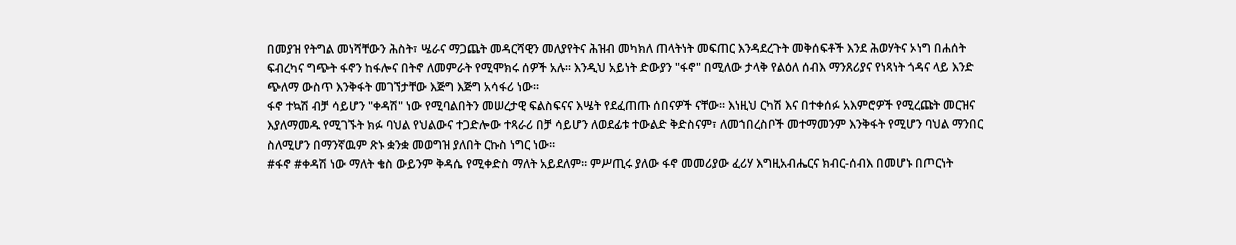በመያዝ የትግል መነሻቸውን ሕስት፣ ሤራና ማጋጨት መዳርሻዊን መለያየትና ሕዝብ መካክለ ጠላትነት መፍጠር እንዳደረጉት መቅሰፍቶች እንደ ሕወሃትና ኦነግ በሐሰት ፍብረካና ግጭት ፋኖን ከፋሎና በትኖ ለመምራት የሚሞክሩ ሰዎች አሉ። እንዲህ አይነት ድውያን "ፋኖ" በሚለው ታላቅ የልዕለ ሰብእ ማንጸሪያና የነጻነት ጎዳና ላይ እንድ ጭለማ ውስጥ እንቅፋት መገኘታቸው እጅግ እጅግ አሳፋሪ ነው።
ፋኖ ተኳሽ ብቻ ሳይሆን "ቀዳሽ" ነው የሚባልበትን መሠረታዊ ፍልስፍናና እሤት የደፈጠጡ ሰበናዎች ናቸው። እነዚህ ርካሽ እና በተቀሰፉ አእምሮዎች የሚረጩት መርዝና እያለማመዱ የሚገኙት ክፉ ባህል የህልውና ተጋድሎው ተጻራሪ በቻ ሳይሆን ለወደፊቱ ተውልድ ቅድስናም፣ ለመኀበረስቦች መተማመንም እንቅፋት የሚሆን ባህል ማንበር ስለሚሆን በማንኛዉም ጽኑ ቋንቋ መወግዝ ያለበት ርኩስ ነግር ነው።
#ፋኖ #ቀዳሽ ነው ማለት ቄስ ውይንም ቅዳሴ የሚቀድስ ማለት አይደለም። ምሥጢሩ ያለው ፋኖ መመሪያው ፈሪሃ እግዚአብሔርና ክብር-ሰብእ በመሆኑ በጦርነት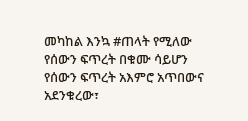መካከል እንኳ #ጠላት የሚለው የሰውን ፍጥረት በቁሙ ሳይሆን የሰውን ፍጥረት አእምሮ አጥበውና አደንቁረው፣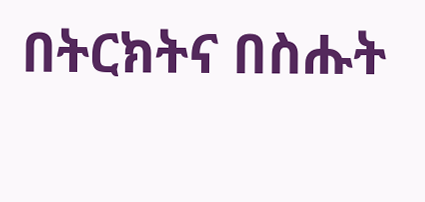በትርክትና በስሑት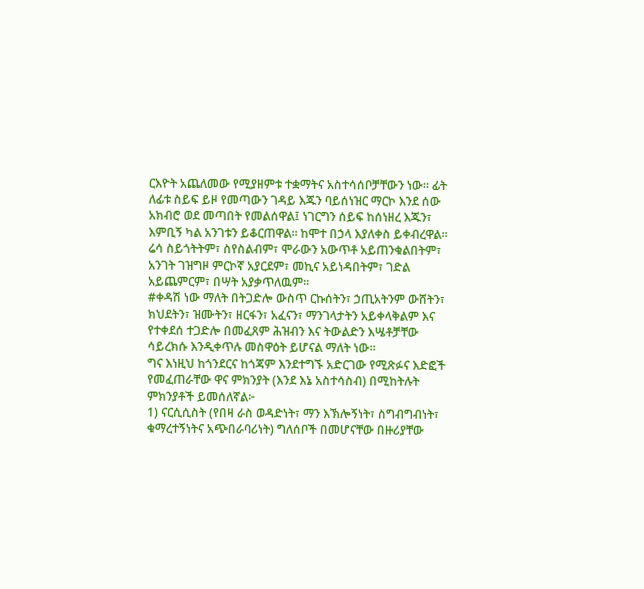ርእዮት አጨለመው የሚያዘምቱ ተቋማትና አስተሳሰቦቻቸውን ነው። ፊት ለፊቱ ስይፍ ይዞ የመጣውን ገዳይ እጁን ባይሰነዝር ማርኮ እንደ ሰው አክብሮ ወደ መጣበት የመልሰዋል፤ ነገርግን ሰይፍ ከሰነዘረ እጁን፣ እምቢኝ ካል አንገቱን ይቆርጠዋል። ከሞተ በኃላ እያለቀስ ይቀብረዋል። ሬሳ ስይጎትትም፣ ስየስልብም፣ ሞራውን አውጥቶ አይጠንቁልበትም፣ አንገት ገዝግዞ ምርኮኛ አያርደም፣ መኪና አይነዳበትም፣ ገድል አይጨምርም፣ በሣት አያቃጥለዉም።
#ቀዳሽ ነው ማለት በትጋድሎ ውስጥ ርኩሰትን፣ ኃጢአትንም ውሸትን፣ ክህደትን፣ ዝሙትን፣ ዘርፋን፣ አፈናን፣ ማንገላታትን አይቀላቅልም እና የተቀደሰ ተጋድሎ በመፈጸም ሕዝብን እና ትውልድን እሤቶቻቸው ሳይረክሱ እንዲቀጥሉ መስዋዕት ይሆናል ማለት ነው።
ግና እነዚህ ከጎንደርና ከጎጃም እንደተግኙ አድርገው የሚጽፉና እድፎች የመፈጠራቸው ዋና ምክንያት (እንደ እኔ አስተሳስብ) በሚከትሉት ምክንያቶች ይመሰለኛል፦
1) ናርሲሲስት (የበዛ ራስ ወዳድነት፣ ማን እኽሎኝነት፣ ስግብግብነት፣ ቁማረተኝነትና አጭበራባሪነት) ግለሰቦች በመሆናቸው በዙሪያቸው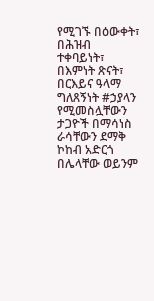የሚገኙ በዕውቀት፣ በሕዝብ ተቀባይነት፣ በእምነት ጽናት፣ በርእይና ዓላማ ግለጸኝነት #ኃያላን የሚመስሏቸውን ታጋዮች በማሳነስ ራሳቸውን ደማቅ ኮከብ አድርጎ በሌላቸው ወይንም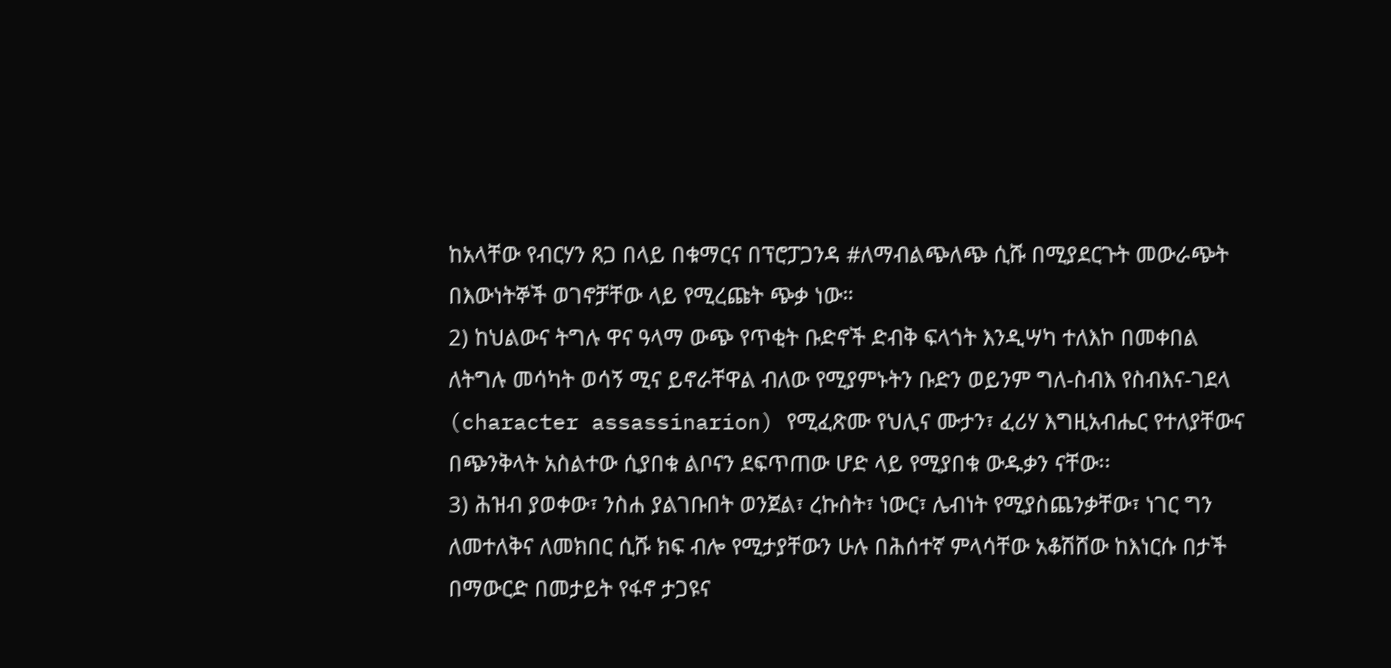ከአላቸው የብርሃን ጸጋ በላይ በቁማርና በፕሮፓጋንዳ #ለማብልጭለጭ ሲሹ በሚያደርጉት መውራጭት በእውነትኞች ወገኖቻቸው ላይ የሚረጩት ጭቃ ነው።
2) ከህልውና ትግሉ ዋና ዓላማ ውጭ የጥቂት ቡድኖች ድብቅ ፍላጎት እንዲሣካ ተለእኮ በመቀበል ለትግሉ መሳካት ወሳኝ ሚና ይኖራቸዋል ብለው የሚያምኑትን ቡድን ወይንም ግለ-ስብእ የስብእና-ገደላ (character assassinarion) የሚፈጽሙ የህሊና ሙታን፣ ፈሪሃ እግዚአብሔር የተለያቸውና በጭንቅላት አስልተው ሲያበቁ ልቦናን ደፍጥጠው ሆድ ላይ የሚያበቁ ውዱቃን ናቸው፡፡
3) ሕዝብ ያወቀው፣ ንስሐ ያልገቡበት ወንጀል፣ ረኩስት፣ ነውር፣ ሌብነት የሚያስጨንቃቸው፣ ነገር ግን ለመተለቅና ለመክበር ሲሹ ክፍ ብሎ የሚታያቸውን ሁሉ በሕሰተኛ ምላሳቸው አቆሽሸው ከእነርሱ በታች በማውርድ በመታይት የፋኖ ታጋዩና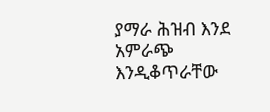ያማራ ሕዝብ እንደ አምራጭ እንዲቆጥራቸው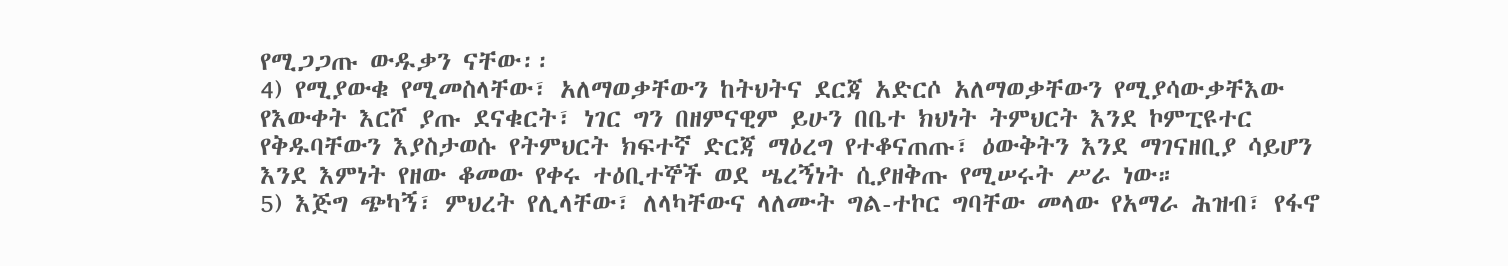የሚጋጋጡ ውዱቃን ናቸው፡፡
4) የሚያውቁ የሚመስላቸው፣ አለማወቃቸውን ከትህትና ደርጃ አድርሶ አለማወቃቸውን የሚያሳውቃቸእው የእውቀት እርሾ ያጡ ደናቁርት፣ ነገር ግን በዘምናዊም ይሁን በቤተ ክህነት ትምህርት እንደ ኮምፒዩተር የቅዱባቸውን እያስታወሱ የትምህርት ክፍተኛ ድርጃ ማዕረግ የተቆናጠጡ፣ ዕውቅትን እንደ ማገናዘቢያ ሳይሆን እንደ እምነት የዘው ቆመው የቀሩ ተዕቢተኞች ወደ ሤረኝነት ሲያዘቅጡ የሚሠሩት ሥራ ነው።
5) እጅግ ጭካኝ፣ ምህረት የሊላቸው፣ ለላካቸውና ላለሙት ግል-ተኮር ግባቸው መላው የአማራ ሕዝብ፣ የፋኖ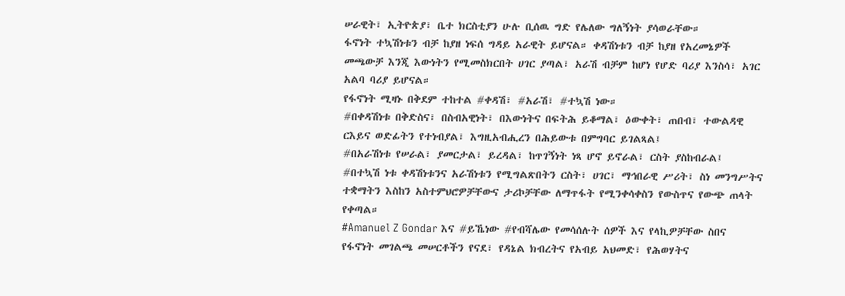ሠራዊት፣ ኢትዮጵያ፣ ቤተ ክርስቲያን ሁሉ ቢሰዉ ግድ የሌለው ግለኝነት ያሳወራቸው።
ፋኖነት ተኳሽነቱን ብቻ ከያዘ ነፍሰ ግዳይ አራዊት ይሆናል። ቀዳሽነቱን ብቻ ከያዘ የአረመኔዎች መጫውቻ እንጂ እውነትን የሚመስክርበት ሀገር ያጣል፣ አራሽ ብቻም ከሆነ የሆድ ባሪያ እንስሳ፣ አገር አልባ ባሪያ ይሆናል።
የፋኖነት ሚዛኑ በቅደም ተከተል #ቀዳሽ፣ #አራሽ፣ #ተኳሽ ነው።
#በቀዳሽነቱ በቅድስና፣ በስብአዊነት፣ በእውነትና በፍትሕ ይቆማል፣ ዕውቀት፣ ጠበብ፣ ተውልዳዊ ርእይና ወድፊትን የተነብያል፣ እግዚአብሒረን በሕይውቱ በምግባር ይገልጻል፤
#በአራሽነቱ የሠራል፣ ያመርታል፣ ይረዳል፣ ከጥገኝነት ነጻ ሆኖ ይኖራል፣ ርስት ያስከብራል፤
#በተኳሽ ነቱ ቀዳሽነቱንና አራሽነቱን የሚግልጽበትን ርስት፣ ሀገር፣ ማኅበራዊ ሥሪት፣ ስነ መንግሥትና ተቋማትን እስከን አስተምህሮዎቻቸውና ታሪኮቻቸው ለማጥፋት የሚንቀሳቀስን የውስጥና የውጭ ጠላት የቀጣል።
#Amanuel Z Gondar እና #ይኼነው #የብሻሌው የመሳሰሉት ሰዎች እና የላኪዎቻቸው ስበና የፋኖነት መገልጫ መሠርቶችን የናደ፣ የዳኔል ክብረትና የአብይ አህመድ፣ የሕወሃትና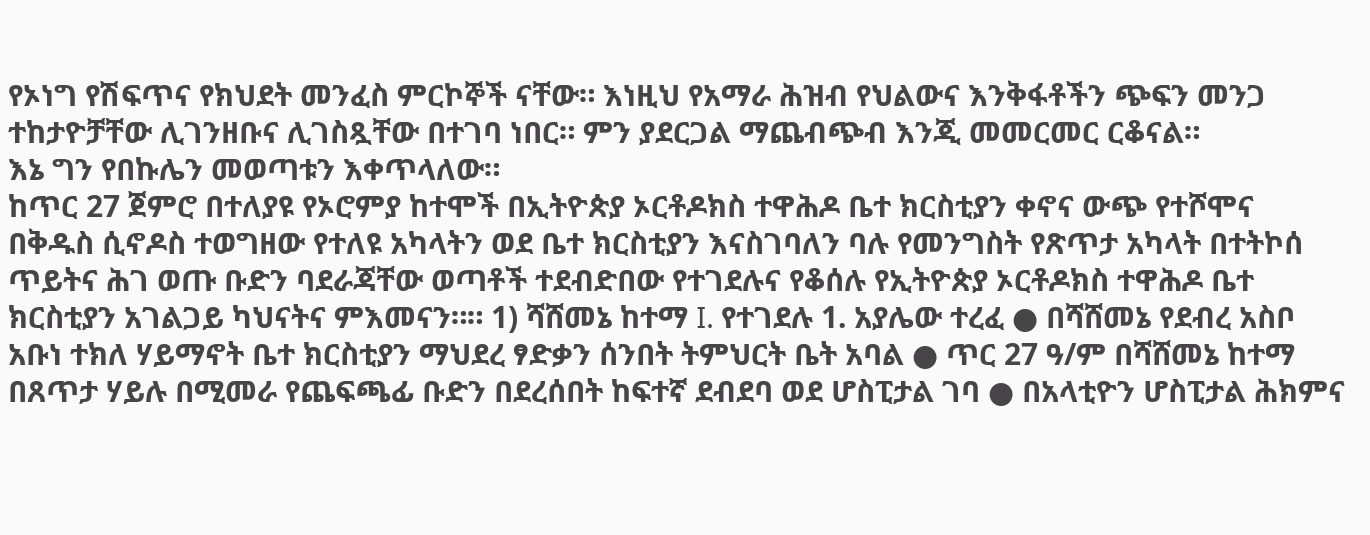የኦነግ የሽፍጥና የክህደት መንፈስ ምርኮኞች ናቸው። እነዚህ የአማራ ሕዝብ የህልውና እንቅፋቶችን ጭፍን መንጋ ተከታዮቻቸው ሊገንዘቡና ሊገስጿቸው በተገባ ነበር። ምን ያደርጋል ማጨብጭብ እንጂ መመርመር ርቆናል።
እኔ ግን የበኩሌን መወጣቱን እቀጥላለው።
ከጥር 27 ጀምሮ በተለያዩ የኦሮምያ ከተሞች በኢትዮጵያ ኦርቶዶክስ ተዋሕዶ ቤተ ክርስቲያን ቀኖና ውጭ የተሾሞና በቅዱስ ሲኖዶስ ተወግዘው የተለዩ አካላትን ወደ ቤተ ክርስቲያን እናስገባለን ባሉ የመንግስት የጽጥታ አካላት በተትኮሰ ጥይትና ሕገ ወጡ ቡድን ባደራጃቸው ወጣቶች ተደብድበው የተገደሉና የቆሰሉ የኢትዮጵያ ኦርቶዶክስ ተዋሕዶ ቤተ ክርስቲያን አገልጋይ ካህናትና ምእመናን።። 1) ሻሸመኔ ከተማ I. የተገደሉ 1. አያሌው ተረፈ ● በሻሸመኔ የደብረ አስቦ አቡነ ተክለ ሃይማኖት ቤተ ክርስቲያን ማህደረ ፃድቃን ሰንበት ትምህርት ቤት አባል ● ጥር 27 ዓ/ም በሻሸመኔ ከተማ በጸጥታ ሃይሉ በሚመራ የጨፍጫፊ ቡድን በደረሰበት ከፍተኛ ደብደባ ወደ ሆስፒታል ገባ ● በአላቲዮን ሆስፒታል ሕክምና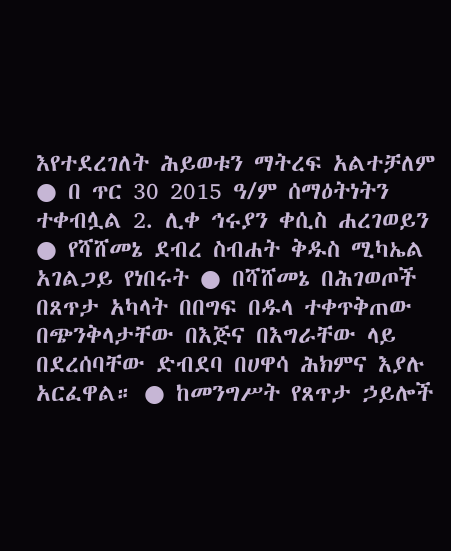እየተደረገለት ሕይወቱን ማትረፍ አልተቻለም ● በ ጥር 30 2015 ዓ/ም ሰማዕትነትን ተቀብሏል 2. ሊቀ ኅሩያን ቀሲስ ሐረገወይን ● የሻሸመኔ ደብረ ስብሐት ቅዱስ ሚካኤል አገልጋይ የነበሩት ● በሻሸመኔ በሕገወጦች በጸጥታ አካላት በበግፍ በዱላ ተቀጥቅጠው በጭንቅላታቸው በእጅና በእግራቸው ላይ በደረሰባቸው ድብደባ በሀዋሳ ሕክምና እያሉ አርፈዋል። ● ከመንግሥት የጸጥታ ኃይሎች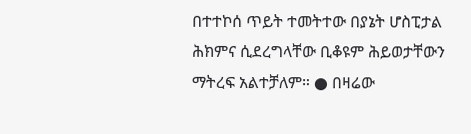በተተኮሰ ጥይት ተመትተው በያኔት ሆስፒታል ሕክምና ሲደረግላቸው ቢቆዩም ሕይወታቸውን ማትረፍ አልተቻለም። ● በዛሬው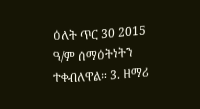ዕለት ጥር 30 2015 ዓ/ም ሰማዕትነትን ተቀብለዋል። 3. ዘማሪ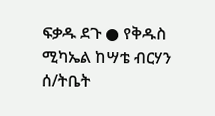ፍቃዱ ደጉ ● የቅዱስ ሚካኤል ከሣቴ ብርሃን ሰ/ትቤት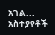አገል...
አስተያየቶች